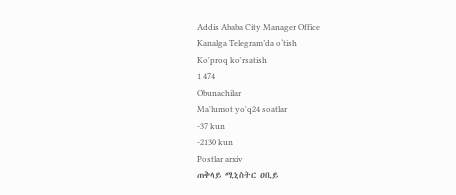Addis Ababa City Manager Office
Kanalga Telegram’da o‘tish
Ko'proq ko'rsatish
1 474
Obunachilar
Ma'lumot yo'q24 soatlar
-37 kun
-2130 kun
Postlar arxiv
ጠቅላይ ሚኒስትር ዐቢይ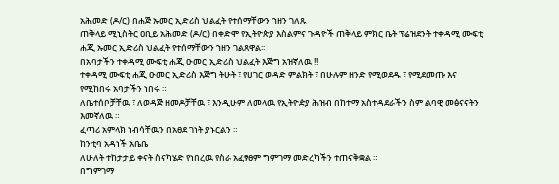አሕመድ (ዶ/ር) በሐጅ ኡመር ኢድሪስ ህልፈት የተሰማቸውን ኀዘን ገለጹ
ጠቅላይ ሚኒስትር ዐቢይ አሕመድ (ዶ/ር) በቀድሞ የኢትዮጵያ እስልምና ጉዳዮች ጠቅላይ ምክር ቤት ፕሬዝደንት ተቀዳሚ ሙፍቲ ሐጂ ኡመር ኢድሪስ ህልፈት የተሰማቸውን ኀዘን ገልጸዋል፡፡
በአባታችን ተቀዳሚ ሙፍቲ ሐጂ ዑመር ኢድሪስ ህልፈት እጅግ አዝኛለዉ !!
ተቀዳሚ ሙፍቲ ሐጂ ዑመር ኢድሪስ እጅግ ትሁት ፣ የሀገር ወዳድ ምልክት ፣ በሁሉም ዘንድ የሚወደዱ ፣ የሚደመጡ እና የሚከበሩ አባታችን ነበሩ ።
ለቤተሰቦቻቸዉ ፣ ለወዳጅ ዘመዶቻቸዉ ፣ እንዲሁም ለመላዉ የኢትዮዽያ ሕዝብ በከተማ አስተዳደራችን ስም ልባዊ መፅናናትን እመኛለዉ ።
ፈጣሪ አምላክ ነብሳቸዉን በአፀደ ገነት ያኑርልን ።
ከንቲባ አዳነች አቤቤ
ለሁለት ተከታታይ ቀናት ስናካሄድ የነበረዉ የስራ አፈፃፀም ግምገማ መድረካችን ተጠናቅቋል ።
በግምገማ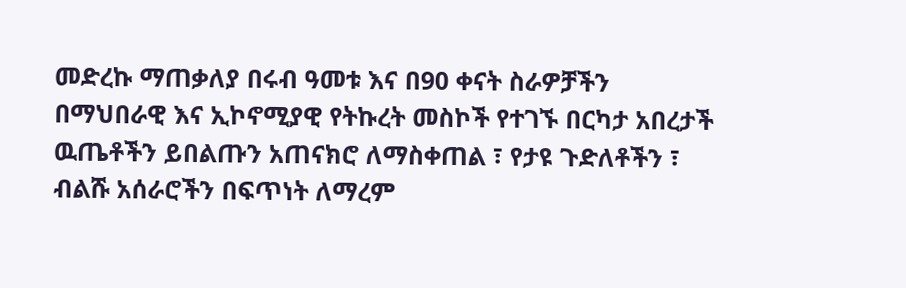መድረኩ ማጠቃለያ በሩብ ዓመቱ እና በ90 ቀናት ስራዎቻችን በማህበራዊ እና ኢኮኖሚያዊ የትኩረት መስኮች የተገኙ በርካታ አበረታች ዉጤቶችን ይበልጡን አጠናክሮ ለማስቀጠል ፣ የታዩ ጉድለቶችን ፣ ብልሹ አሰራሮችን በፍጥነት ለማረም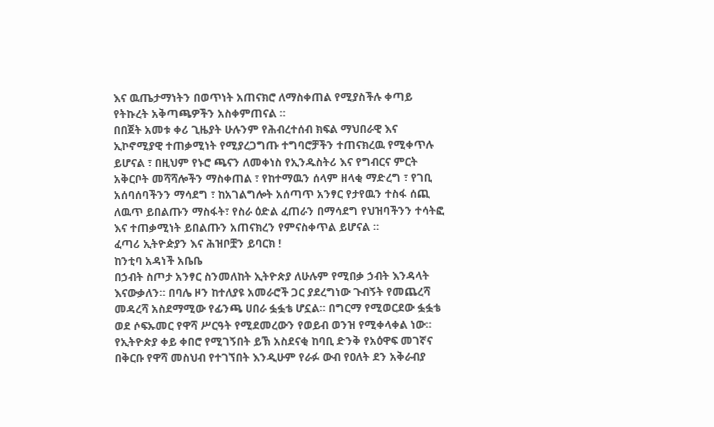እና ዉጤታማነትን በወጥነት አጠናክሮ ለማስቀጠል የሚያስችሉ ቀጣይ የትኩረት አቅጣጫዎችን አስቀምጠናል ።
በበጀት አመቱ ቀሪ ጊዜያት ሁሉንም የሕብረተሰብ ክፍል ማህበራዊ እና ኢኮኖሚያዊ ተጠቃሚነት የሚያረጋግጡ ተግባሮቻችን ተጠናክረዉ የሚቀጥሉ ይሆናል ፣ በዚህም የኑሮ ጫናን ለመቀነስ የኢንዱስትሪ እና የግብርና ምርት አቅርቦት መሻሻሎችን ማስቀጠል ፣ የከተማዉን ሰላም ዘላቂ ማድረግ ፣ የገቢ አሰባሰባችንን ማሳደግ ፣ ከአገልግሎት አሰጣጥ አንፃር የታየዉን ተስፋ ሰጪ ለዉጥ ይበልጡን ማስፋት፣ የስራ ዕድል ፈጠራን በማሳደግ የህዝባችንን ተሳትፎ እና ተጠቃሚነት ይበልጡን አጠናክረን የምናስቀጥል ይሆናል ።
ፈጣሪ ኢትዮዽያን እና ሕዝቦቿን ይባርክ !
ከንቲባ አዳነች አቤቤ
በኃብት ስጦታ አንፃር ስንመለከት ኢትዮጵያ ለሁሉም የሚበቃ ኃብት እንዳላት እናውቃለን። በባሌ ዞን ከተለያዩ አመራሮች ጋር ያደረግነው ጉብኝት የመጨረሻ መዳረሻ አስደማሚው የፊንጫ ሀበራ ፏፏቴ ሆኗል። በግርማ የሚወርደው ፏፏቴ ወደ ሶፍኡመር የዋሻ ሥርዓት የሚደመረውን የወይብ ወንዝ የሚቀላቀል ነው። የኢትዮጵያ ቀይ ቀበሮ የሚገኝበት ይኽ አስደናቂ ከባቢ ድንቅ የአዕዋፍ መገኛና በቅርቡ የዋሻ መስህብ የተገኘበት እንዲሁም የራፉ ውብ የዐለት ደን አቅራብያ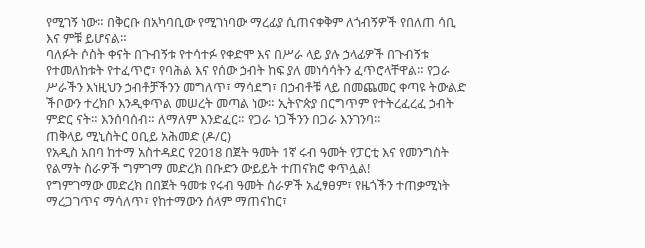የሚገኝ ነው። በቅርቡ በአካባቢው የሚገነባው ማረፊያ ሲጠናቀቅም ለጎብኝዎች የበለጠ ሳቢ እና ምቹ ይሆናል።
ባለፉት ሶስት ቀናት በጉብኝቱ የተሳተፉ የቀድሞ እና በሥራ ላይ ያሉ ኃላፊዎች በጉብኝቱ የተመለከቱት የተፈጥሮ፣ የባሕል እና የሰው ኃብት ከፍ ያለ መነሳሳትን ፈጥሮላቸዋል። የጋራ ሥራችን እነዚህን ኃብቶቻችንን መግለጥ፣ ማሳደግ፣ በኃብቶቹ ላይ በመጨመር ቀጣዩ ትውልድ ችቦውን ተረክቦ እንዲቀጥል መሠረት መጣል ነው። ኢትዮጵያ በርግጥም የተትረፈረፈ ኃብት ምድር ናት። እንሰባሰብ። ለማለም እንድፈር። የጋራ ነጋችንን በጋራ እንገንባ።
ጠቅላይ ሚኒስትር ዐቢይ አሕመድ (ዶ/ር)
የአዲስ አበባ ከተማ አስተዳደር የ2018 በጀት ዓመት 1ኛ ሩብ ዓመት የፓርቲ እና የመንግስት የልማት ስራዎች ግምገማ መድረክ በቡድን ውይይት ተጠናክሮ ቀጥሏል!
የግምገማው መድረክ በበጀት ዓመቱ የሩብ ዓመት ስራዎች አፈፃፀም፣ የዜጎችን ተጠቃሚነት ማረጋገጥና ማሳለጥ፣ የከተማውን ሰላም ማጠናከር፣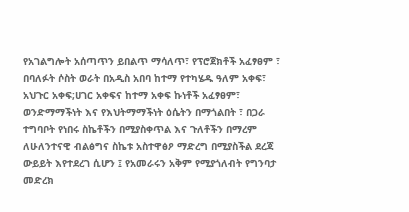የአገልግሎት አሰጣጥን ይበልጥ ማሳለጥ፣ የፕሮጀክቶች አፈፃፀም ፣ በባለፉት ሶስት ወራት በአዲስ አበባ ከተማ የተካሄዱ ዓለም አቀፍ፣ አህጉር አቀፍ;ሀገር አቀፍና ከተማ አቀፍ ኩነቶች አፈፃፀም፣ ወንድማማችነት እና የእህትማማችነት ዕሴትን በማጎልበት ፣ በጋራ ተግባቦት የነበሩ ስኬቶችን በሚያስቀጥል እና ጉለቶችን በማረም ለሁለንተናዊ ብልፅግና ስኬቱ አስተዋፅዖ ማድረግ በሚያስችል ደረጃ ውይይት እየተደረገ ሲሆን ፤ የአመራሩን አቅም የሚያጎለብት የግንባታ መድረክ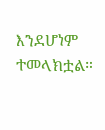እንደሆነም ተመላክቷል።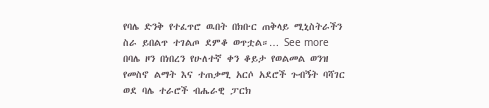የባሌ ድንቅ የተፈጥሮ ዉበት በክቡር ጠቅላይ ሚኒስትራችን ስራ ይበልጥ ተገልጦ ደምቆ ወጥቷል።… See more
በባሌ ዞን በነበረን የሁለተኛ ቀን ቆይታ የወልመል ወንዝ የመስኖ ልማት እና ተጠቃሚ አርሶ አደሮች ጉብኝት ባሻገር ወደ ባሌ ተራሮች ብሔራዊ ፓርክ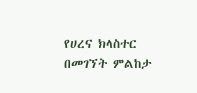የሀረና ክላስተር በመገኘት ምልከታ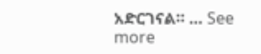አድርገናል። … See more